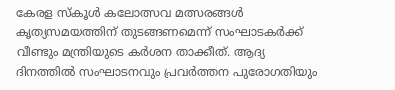കേരള സ്കൂൾ കലോത്സവ മത്സരങ്ങൾ കൃത്യസമയത്തിന് തുടങ്ങണമെന്ന് സംഘാടകർക്ക് വീണ്ടും മന്ത്രിയുടെ കർശന താക്കീത്. ആദ്യ ദിനത്തിൽ സംഘാടനവും പ്രവർത്തന പുരോഗതിയും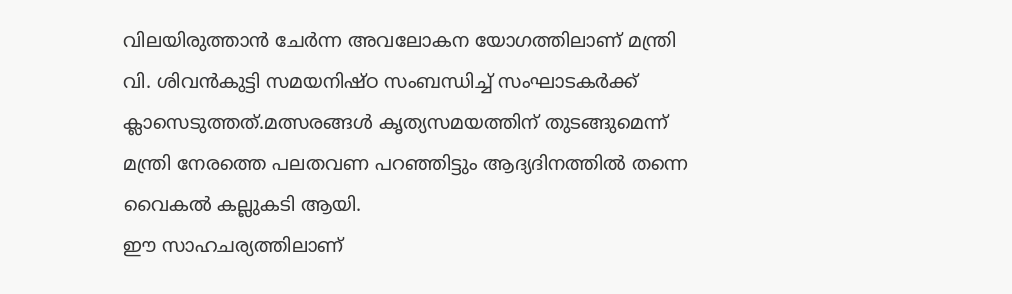വിലയിരുത്താൻ ചേർന്ന അവലോകന യോഗത്തിലാണ് മന്ത്രി വി. ശിവൻകുട്ടി സമയനിഷ്ഠ സംബന്ധിച്ച് സംഘാടകർക്ക് ക്ലാസെടുത്തത്.മത്സരങ്ങൾ കൃത്യസമയത്തിന് തുടങ്ങുമെന്ന് മന്ത്രി നേരത്തെ പലതവണ പറഞ്ഞിട്ടും ആദ്യദിനത്തിൽ തന്നെ വൈകൽ കല്ലുകടി ആയി.
ഈ സാഹചര്യത്തിലാണ്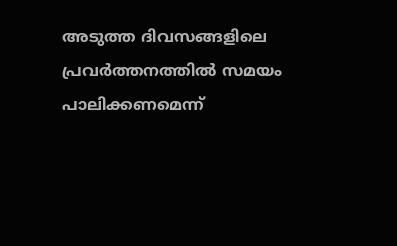അടുത്ത ദിവസങ്ങളിലെ പ്രവർത്തനത്തിൽ സമയം പാലിക്കണമെന്ന്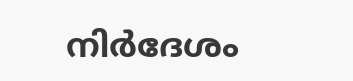നിർദേശം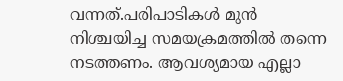വന്നത്.പരിപാടികൾ മുൻ നിശ്ചയിച്ച സമയക്രമത്തിൽ തന്നെ നടത്തണം. ആവശ്യമായ എല്ലാ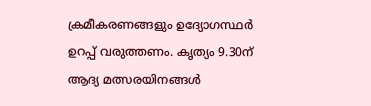ക്രമീകരണങ്ങളും ഉദ്യോഗസ്ഥർ ഉറപ്പ് വരുത്തണം. കൃത്യം 9.30ന് ആദ്യ മത്സരയിനങ്ങൾ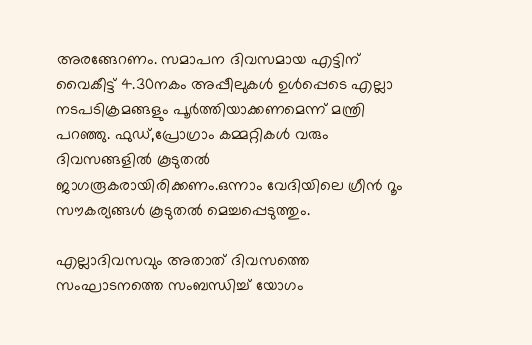അരങ്ങേറണം. സമാപന ദിവസമായ എട്ടിന് വൈകീട്ട് 4.30നകം അപ്പീലുകൾ ഉൾപ്പെടെ എല്ലാ നടപടിക്രമങ്ങളും പൂർത്തിയാക്കണമെന്ന് മന്ത്രി പറഞ്ഞു. ഫുഡ്,പ്രോഗ്രാം കമ്മറ്റികൾ വരും ദിവസങ്ങളിൽ കൂടുതൽ ജാഗരൂകരായിരിക്കണം.ഒന്നാം വേദിയിലെ ഗ്രീൻ റൂം സൗകര്യങ്ങൾ കൂടുതൽ മെച്ചപ്പെടുത്തും.

എല്ലാദിവസവും അതാത് ദിവസത്തെ സംഘാടനത്തെ സംബന്ധിച്ച് യോഗം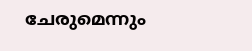ചേരുമെന്നും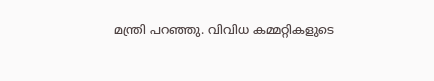മന്ത്രി പറഞ്ഞു. വിവിധ കമ്മറ്റികളുടെ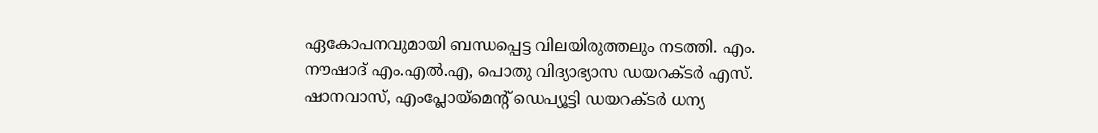ഏകോപനവുമായി ബന്ധപ്പെട്ട വിലയിരുത്തലും നടത്തി. എം. നൗഷാദ് എം.എൽ.എ, പൊതു വിദ്യാഭ്യാസ ഡയറക്ടർ എസ്. ഷാനവാസ്, എംപ്ലോയ്മെന്റ് ഡെപ്യൂട്ടി ഡയറക്ടർ ധന്യ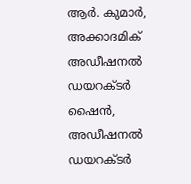ആർ. കുമാർ, അക്കാദമിക് അഡീഷനൽ ഡയറക്ടർ ഷൈൻ, അഡീഷനൽ ഡയറക്ടർ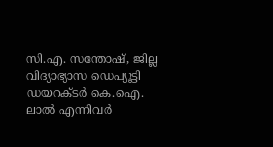സി.എ. സന്തോഷ്, ജില്ല വിദ്യാഭ്യാസ ഡെപ്യൂട്ടി ഡയറക്ടർ കെ.ഐ. ലാൽ എന്നിവർ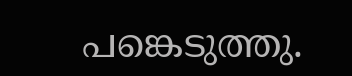പങ്കെടുത്തു.